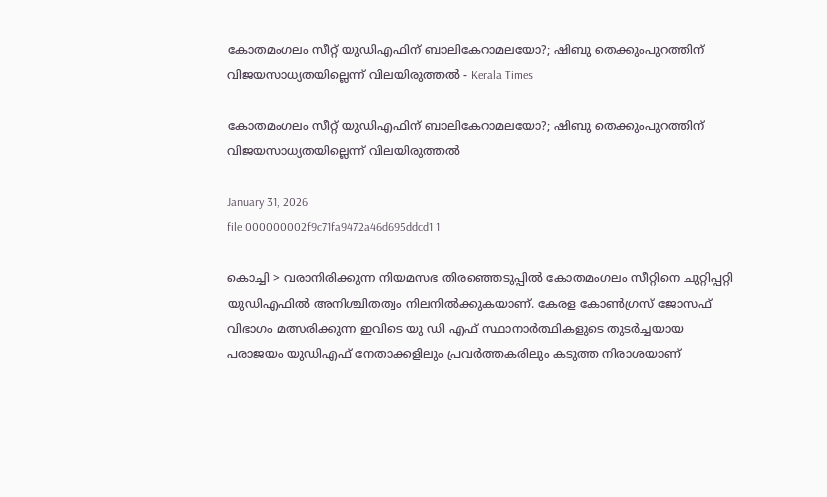കോതമംഗലം സീറ്റ് യുഡിഎഫിന് ബാലികേറാമലയോ?; ഷിബു തെക്കുംപുറത്തിന് വിജയസാധ്യതയില്ലെന്ന് വിലയിരുത്തൽ - Kerala Times

കോതമംഗലം സീറ്റ് യുഡിഎഫിന് ബാലികേറാമലയോ?; ഷിബു തെക്കുംപുറത്തിന് വിജയസാധ്യതയില്ലെന്ന് വിലയിരുത്തൽ

January 31, 2026
file 000000002f9c71fa9472a46d695ddcd1 1

കൊച്ചി > വരാനിരിക്കുന്ന നിയമസഭ തിരഞ്ഞെടുപ്പിൽ കോതമംഗലം സീറ്റിനെ ചുറ്റിപ്പറ്റി യുഡിഎഫിൽ അനിശ്ചിതത്വം നിലനിൽക്കുകയാണ്. കേരള കോൺഗ്രസ് ജോസഫ് വിഭാഗം മത്സരിക്കുന്ന ഇവിടെ യു ഡി എഫ് സ്ഥാനാർത്ഥികളുടെ തുടർച്ചയായ പരാജയം യുഡിഎഫ് നേതാക്കളിലും പ്രവർത്തകരിലും കടുത്ത നിരാശയാണ്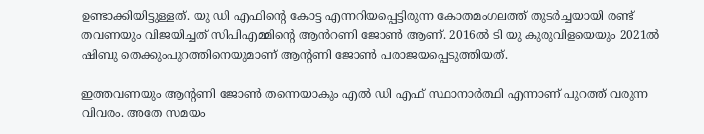ഉണ്ടാക്കിയിട്ടുള്ളത്. യു ഡി എഫിൻ്റെ കോട്ട എന്നറിയപ്പെട്ടിരുന്ന കോതമംഗലത്ത് തുടർച്ചയായി രണ്ട് തവണയും വിജയിച്ചത് സിപിഎമ്മിൻ്റെ ആൻറണി ജോൺ ആണ്. 2016ൽ ടി യു കുരുവിളയെയും 2021ൽ ഷിബു തെക്കുംപുറത്തിനെയുമാണ് ആൻ്റണി ജോൺ പരാജയപ്പെടുത്തിയത്.

ഇത്തവണയും ആൻ്റണി ജോൺ തന്നെയാകും എൽ ഡി എഫ് സ്ഥാനാർത്ഥി എന്നാണ് പുറത്ത് വരുന്ന വിവരം. അതേ സമയം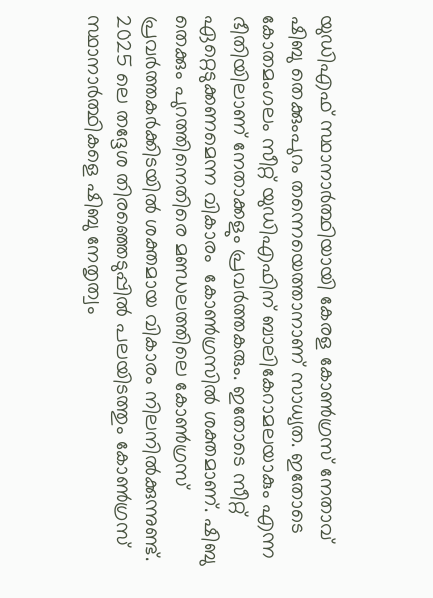യുഡിഎഫ് സ്ഥാനാർത്ഥിയായി കേരള കോൺഗ്രസ് നേതാവ് ഷിബു തെക്കുംപുറം തന്നെയെത്താനാണ് സാധ്യത. ഇതോടെ കോതമംഗലം സീറ്റ് യുഡിഎഫിന് ബാലികേറാമലയാകും എന്ന ഭീതിയിലാണ് നേതാക്കളും പ്രവർത്തകരും. ഇതോടെ സീറ്റ്  ഏറ്റെടുക്കണമെന്ന വികാരം  കോൺഗ്രസിൽ ശക്തമാണ്. ഷിബു തെക്കും പുറത്തിനെതിരെ മണ്ഡലത്തിലെ കോൺഗ്രസ് പ്രവർത്തകർക്കിടയിൽ ശക്തമായ വികാരം നിലനിൽക്കുന്നുണ്ട്. 2025 ലെ തദ്ദേശ തിരഞ്ഞെടുപ്പിൽ പലയിടത്തും കോൺഗ്രസ് സ്ഥാനാർത്ഥികളെ ഷിബു നേതൃത്വം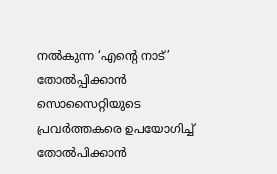നൽകുന്ന ‘എൻ്റെ നാട്’  തോൽപ്പിക്കാൻ സൊസൈറ്റിയുടെ പ്രവർത്തകരെ ഉപയോഗിച്ച് തോൽപിക്കാൻ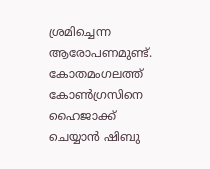ശ്രമിച്ചെന്ന ആരോപണമുണ്ട്. കോതമംഗലത്ത് കോൺഗ്രസിനെ ഹൈജാക്ക് ചെയ്യാൻ ഷിബു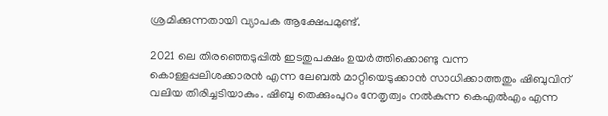ശ്രമിക്കുന്നതായി വ്യാപക ആക്ഷേപമുണ്ട്.

2021 ലെ തിരഞ്ഞെടുപ്പിൽ ഇടതുപക്ഷം ഉയർത്തിക്കൊണ്ടു വന്ന കൊള്ളപ്പലിശക്കാരൻ എന്ന ലേബൽ മാറ്റിയെടുക്കാൻ സാധിക്കാത്തതും ഷിബുവിന് വലിയ തിരിച്ചടിയാകും. ഷിബു തെക്കുംപുറം നേതൃത്വം നൽകുന്ന കെഎൽഎം എന്ന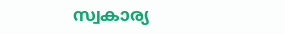സ്വകാര്യ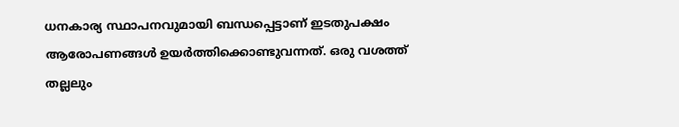ധനകാര്യ സ്ഥാപനവുമായി ബന്ധപ്പെട്ടാണ് ഇടതുപക്ഷം ആരോപണങ്ങൾ ഉയർത്തിക്കൊണ്ടുവന്നത്. ഒരു വശത്ത് തല്ലലും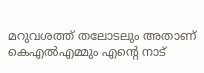മറുവശത്ത് തലോടലും അതാണ്  കെഎൽഎമ്മും എൻ്റെ നാട്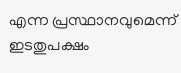എന്ന പ്രസ്ഥാനവുമെന്ന് ഇടതുപക്ഷം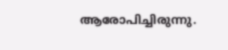ആരോപിച്ചിരുന്നു.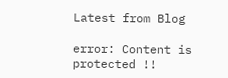Latest from Blog

error: Content is protected !!